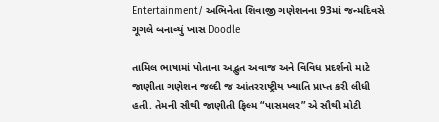Entertainment/ અભિનેતા શિવાજી ગણેશનના 93માં જન્મદિવસે ગૂગલે બનાવ્યું ખાસ Doodle

તામિલ ભાષામાં પોતાના અદ્ભુત અવાજ અને વિવિધ પ્રદર્શનો માટે જાણીતા ગણેશન જલ્દી જ આંતરરાષ્ટ્રીય ખ્યાતિ પ્રાપ્ત કરી લીધી હતી. તેમની સૌથી જાણીતી ફિલ્મ “પાસમલર” એ સૌથી મોટી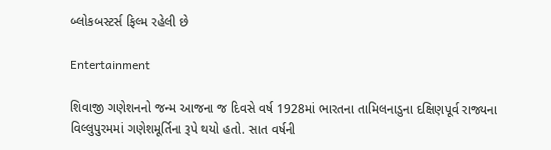બ્લોકબસ્ટર્સ ફિલ્મ રહેલી છે

Entertainment

શિવાજી ગણેશનનો જન્મ આજના જ દિવસે વર્ષ 1928માં ભારતના તામિલનાડુના દક્ષિણપૂર્વ રાજ્યના વિલ્લુપુરમમાં ગણેશમૂર્તિના રૂપે થયો હતો. સાત વર્ષની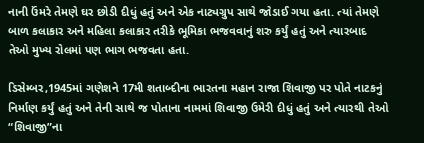નાની ઉંમરે તેમણે ઘર છોડી દીધું હતું અને એક નાટ્યગ્રુપ સાથે જોડાઈ ગયા હતા. ત્યાં તેમણે બાળ કલાકાર અને મહિલા કલાકાર તરીકે ભૂમિકા ભજવવાનું શરુ કર્યું હતું અને ત્યારબાદ તેઓ મુખ્ય રોલમાં પણ ભાગ ભજવતા હતા.

ડિસેમ્બર,1945માં ગણેશને 17મી શતાબ્દીના ભારતના મહાન રાજા શિવાજી પર પોતે નાટકનું નિર્માણ કર્યું હતું અને તેની સાથે જ પોતાના નામમાં શિવાજી ઉમેરી દીધું હતું અને ત્યારથી તેઓ “શિવાજી”ના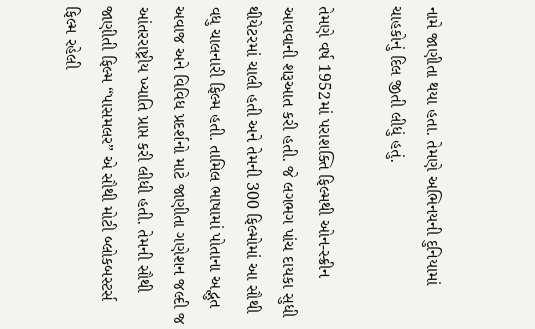નામે જાણીતા થયા હતા. તેમણે અભિનયની દુનિયામાં ચાહકોનું દિલ જીતી લીધું હતું.

તેમણે વર્ષ 1952માં પરાશક્તિ ફિલ્મથી ઓન-સ્ક્રીન આવવાની શરૂઆત કરી હતી. જે લગભગ પાંચ દાયકા સુધી થીયેટરમાં ચાલી હતી અને તેમની 300 ફિલ્મોમાં આ સૌથી વધુ ચાલનારી ફિલ્મ હતી. તામિલ ભાષામાં પોતાના અદ્ભુત અવાજ અને વિવિધ પ્રદર્શનો માટે જાણીતા ગણેશન જલ્દી જ આંતરરાષ્ટ્રીય ખ્યાતિ પ્રાપ્ત કરી લીધી હતી. તેમની સૌથી જાણીતી ફિલ્મ “પાસમલર” એ સૌથી મોટી બ્લોકબસ્ટર્સ ફિલ્મ રહેલી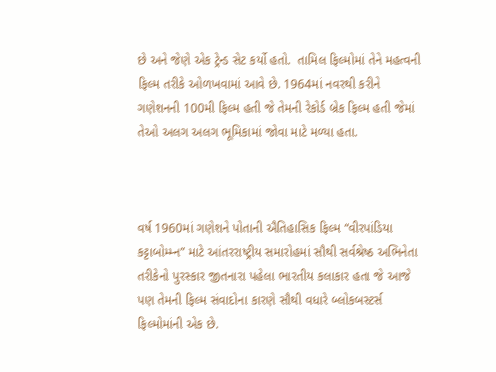છે અને જેણે એક ટ્રેન્ડ સેટ કર્યો હતો.  તામિલ ફિલ્મોમાં તેને મહત્વની ફિલ્મ તરીકે ઓળખવામાં આવે છે. 1964માં નવરથી કરીને ગણેશનની 100મી ફિલ્મ હતી જે તેમની રેકોર્ડ બ્રેક ફિલ્મ હતી જેમાં તેઓ અલગ અલગ ભૂમિકામાં જોવા માટે મળ્યા હતા.



વર્ષ 1960માં ગણેશને પોતાની ઐતિહાસિક ફિલ્મ “વીરપાંડિયા કટ્ટાબોમ્મ્ન” માટે આંતરરાષ્ટ્રીય સમારોહમાં સૌથી સર્વશ્રેષ્ઠ અભિનેતા તરીકેનો પુરસ્કાર જીતનારા પહેલા ભારતીય કલાકાર હતા જે આજે પણ તેમની ફિલ્મ સંવાદોના કારણે સૌથી વધારે બ્લોકબસ્ટર્સ ફિલ્મોમાંની એક છે.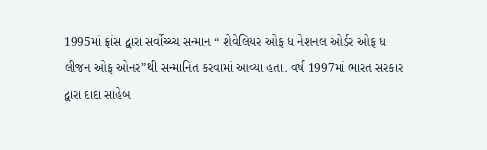1995માં ફ્રાંસ દ્વારા સર્વોચ્ચ્ચ સન્માન “ શેવેલિયર ઓફ ધ નેશનલ ઓર્ડર ઓફ ધ લીજન ઓફ ઓનર”થી સન્માનિત કરવામાં આવ્યા હતા. વર્ષ 1997માં ભારત સરકાર દ્વારા દાદા સાહેબ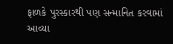ફાળકે પુરસ્કારથી પણ સન્માનિત કરવામાં આવ્યા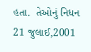હતા.  તેઓનું નિધન 21 જુલાઈ,2001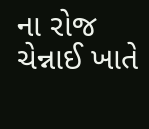ના રોજ ચેન્નાઈ ખાતે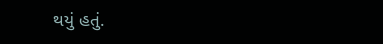થયું હતું.